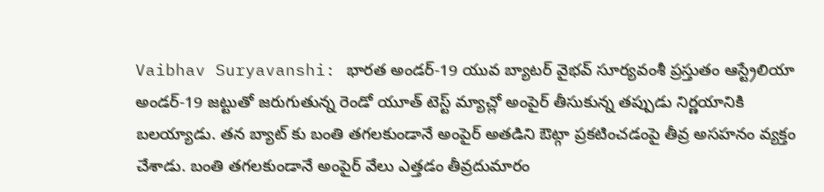Vaibhav Suryavanshi: భారత అండర్-19 యువ బ్యాటర్ వైభవ్ సూర్యవంశీ ప్రస్తుతం ఆస్ట్రేలియా అండర్-19 జట్టుతో జరుగుతున్న రెండో యూత్ టెస్ట్ మ్యాచ్లో అంపైర్ తీసుకున్న తప్పుడు నిర్ణయానికి బలయ్యాడు. తన బ్యాట్ కు బంతి తగలకుండానే అంపైర్ అతడిని ఔట్గా ప్రకటించడంపై తీవ్ర అసహనం వ్యక్తం చేశాడు. బంతి తగలకుండానే అంపైర్ వేలు ఎత్తడం తీవ్రదుమారం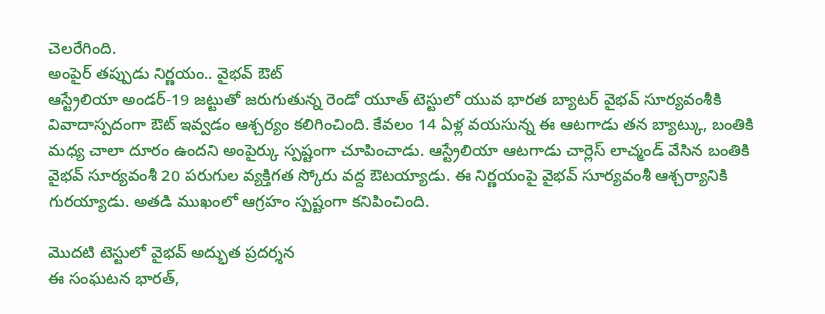చెలరేగింది.
అంపైర్ తప్పుడు నిర్ణయం.. వైభవ్ ఔట్
ఆస్ట్రేలియా అండర్-19 జట్టుతో జరుగుతున్న రెండో యూత్ టెస్టులో యువ భారత బ్యాటర్ వైభవ్ సూర్యవంశీకి వివాదాస్పదంగా ఔట్ ఇవ్వడం ఆశ్చర్యం కలిగించింది. కేవలం 14 ఏళ్ల వయసున్న ఈ ఆటగాడు తన బ్యాట్కు, బంతికి మధ్య చాలా దూరం ఉందని అంపైర్కు స్పష్టంగా చూపించాడు. ఆస్ట్రేలియా ఆటగాడు చార్లెస్ లాచ్మండ్ వేసిన బంతికి వైభవ్ సూర్యవంశీ 20 పరుగుల వ్యక్తిగత స్కోరు వద్ద ఔటయ్యాడు. ఈ నిర్ణయంపై వైభవ్ సూర్యవంశీ ఆశ్చర్యానికి గురయ్యాడు. అతడి ముఖంలో ఆగ్రహం స్పష్టంగా కనిపించింది.

మొదటి టెస్టులో వైభవ్ అద్భుత ప్రదర్శన
ఈ సంఘటన భారత్,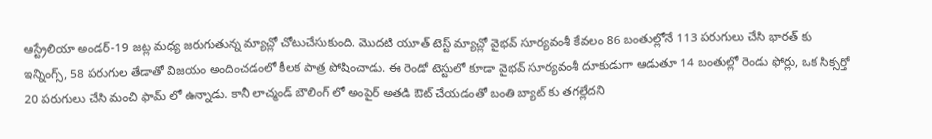ఆస్ట్రేలియా అండర్-19 జట్ల మధ్య జరుగుతున్న మ్యాచ్లో చోటుచేసుకుంది. మొదటి యూత్ టెస్ట్ మ్యాచ్లో వైభవ్ సూర్యవంశీ కేవలం 86 బంతుల్లోనే 113 పరుగులు చేసి భారత్ కు ఇన్నింగ్స్, 58 పరుగుల తేడాతో విజయం అందించడంలో కీలక పాత్ర పోషించాడు. ఈ రెండో టెస్టులో కూడా వైభవ్ సూర్యవంశీ దూకుడుగా ఆడుతూ 14 బంతుల్లో రెండు ఫోర్లు, ఒక సిక్సర్తో 20 పరుగులు చేసి మంచి ఫామ్ లో ఉన్నాడు. కానీ లాచ్మండ్ బౌలింగ్ లో అంపైర్ అతడి ఔట్ చేయడంతో బంతి బ్యాట్ కు తగల్లేదని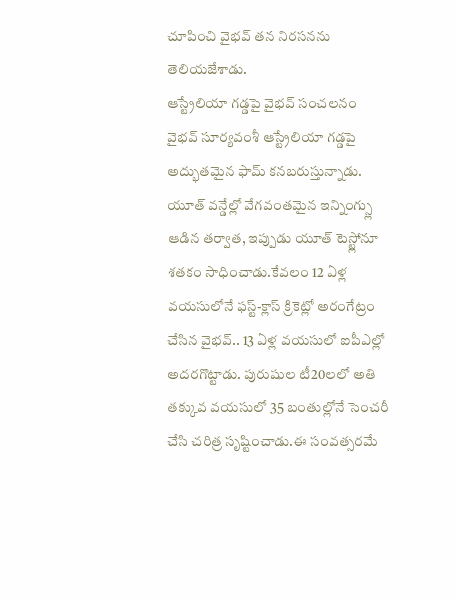చూపించి వైభవ్ తన నిరసనను తెలియజేశాడు.
ఆస్ట్రేలియా గడ్డపై వైభవ్ సంచలనం
వైభవ్ సూర్యవంశీ ఆస్ట్రేలియా గడ్డపై అద్భుతమైన ఫామ్ కనబరుస్తున్నాడు. యూత్ వన్డేల్లో వేగవంతమైన ఇన్నింగ్స్లు ఆడిన తర్వాత, ఇప్పుడు యూత్ టెస్ట్లోనూ శతకం సాధించాడు.కేవలం 12 ఏళ్ల వయసులోనే ఫస్ట్-క్లాస్ క్రికెట్లో అరంగేట్రం చేసిన వైభవ్.. 13 ఏళ్ల వయసులో ఐపీఎల్లో అదరగొట్టాడు. పురుషుల టీ20లలో అతి తక్కువ వయసులో 35 బంతుల్లోనే సెంచరీ చేసి చరిత్ర సృష్టించాడు.ఈ సంవత్సరమే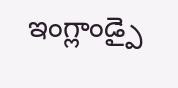ఇంగ్లాండ్పై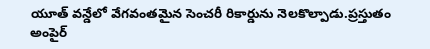యూత్ వన్డేలో వేగవంతమైన సెంచరీ రికార్డును నెలకొల్పాడు.ప్రస్తుతం అంపైర్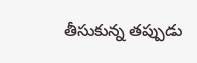తీసుకున్న తప్పుడు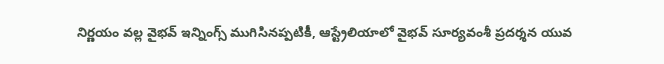నిర్ణయం వల్ల వైభవ్ ఇన్నింగ్స్ ముగిసినప్పటికీ, ఆస్ట్రేలియాలో వైభవ్ సూర్యవంశీ ప్రదర్శన యువ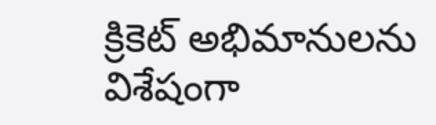క్రికెట్ అభిమానులను విశేషంగా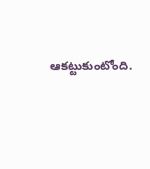ఆకట్టుకుంటోంది.